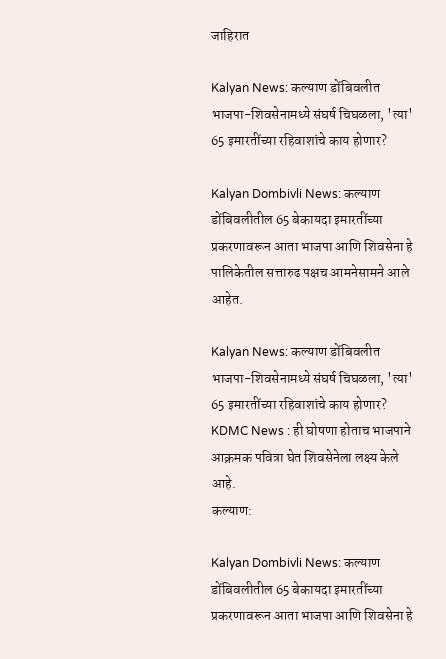जाहिरात

Kalyan News: कल्याण डोंबिवलीत भाजपा-शिवसेनामध्ये संघर्ष चिघळला, 'त्या' 65 इमारतींच्या रहिवाशांचे काय होणार?

Kalyan Dombivli News: कल्याण डोंबिवलीतील 65 बेकायदा इमारतींच्या प्रकरणावरून आता भाजपा आणि शिवसेना हे पालिकेतील सत्तारुढ पक्षच आमनेसामने आले आहेत.

Kalyan News: कल्याण डोंबिवलीत भाजपा-शिवसेनामध्ये संघर्ष चिघळला, 'त्या' 65 इमारतींच्या रहिवाशांचे काय होणार?
KDMC News : ही घोषणा होताच भाजपाने आक्रमक पवित्रा घेत शिवसेनेला लक्ष्य केले आहे.
कल्याण:

Kalyan Dombivli News: कल्याण डोंबिवलीतील 65 बेकायदा इमारतींच्या प्रकरणावरून आता भाजपा आणि शिवसेना हे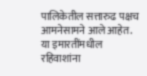पालिकेतील सत्तारुढ पक्षच आमनेसामने आले आहेत. या इमारतींमधील रहिवाशांना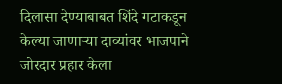दिलासा देण्याबाबत शिंदे गटाकडून केल्या जाणाऱ्या दाव्यांवर भाजपाने जोरदार प्रहार केला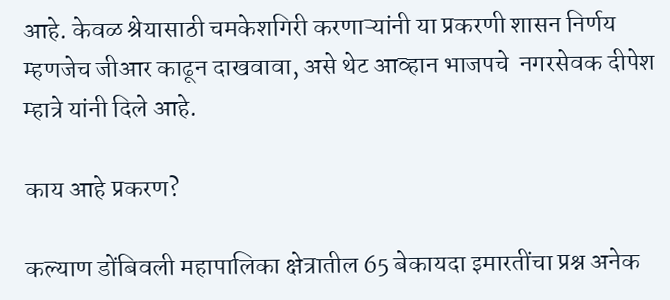आहे. केवळ श्रेयासाठी चमकेशगिरी करणाऱ्यांनी या प्रकरणी शासन निर्णय म्हणजेच जीआर काढून दाखवावा, असे थेट आव्हान भाजपचे  नगरसेवक दीपेश म्हात्रे यांनी दिले आहे.

काय आहे प्रकरण?

कल्याण डोंबिवली महापालिका क्षेत्रातील 65 बेकायदा इमारतींचा प्रश्न अनेक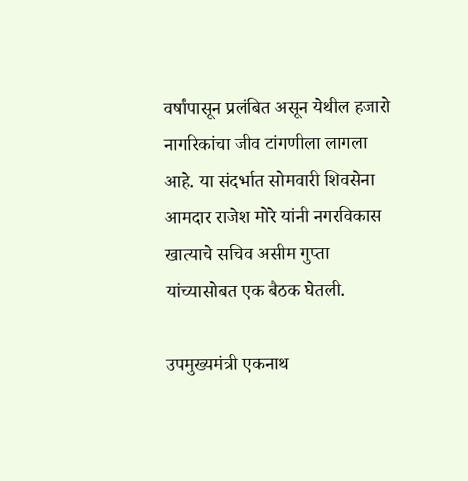वर्षांपासून प्रलंबित असून येथील हजारो नागरिकांचा जीव टांगणीला लागला आहे. या संदर्भात सोमवारी शिवसेना आमदार राजेश मोरे यांनी नगरविकास खात्याचे सचिव असीम गुप्ता यांच्यासोबत एक बैठक घेतली.

उपमुख्यमंत्री एकनाथ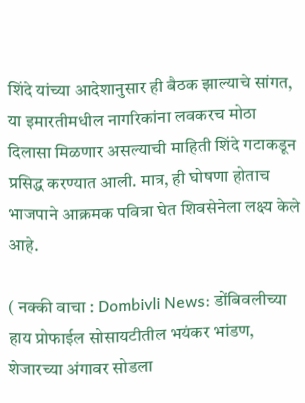शिंदे यांच्या आदेशानुसार ही बैठक झाल्याचे सांगत, या इमारतीमधील नागरिकांना लवकरच मोठा दिलासा मिळणार असल्याची माहिती शिंदे गटाकडून प्रसिद्ध करण्यात आली. मात्र, ही घोषणा होताच भाजपाने आक्रमक पवित्रा घेत शिवसेनेला लक्ष्य केले आहे.

( नक्की वाचा : Dombivli News: डोंबिवलीच्या हाय प्रोफाईल सोसायटीतील भयंकर भांडण, शेजारच्या अंगावर सोडला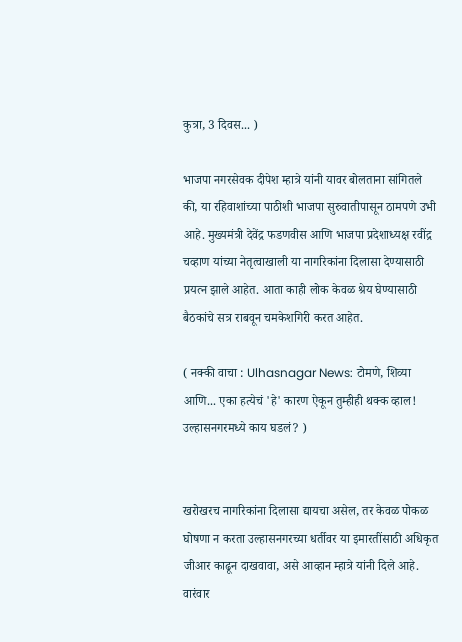कुत्रा, 3 दिवस... )

भाजपा नगरसेवक दीपेश म्हात्रे यांनी यावर बोलताना सांगितले की, या रहिवाशांच्या पाठीशी भाजपा सुरुवातीपासून ठामपणे उभी आहे. मुख्यमंत्री देवेंद्र फडणवीस आणि भाजपा प्रदेशाध्यक्ष रवींद्र चव्हाण यांच्या नेतृत्वाखाली या नागरिकांना दिलासा देण्यासाठी प्रयत्न झाले आहेत. आता काही लोक केवळ श्रेय घेण्यासाठी बैठकांचे सत्र राबवून चमकेशगिरी करत आहेत.

( नक्की वाचा : Ulhasnagar News: टोमणे, शिव्या आणि... एका हत्येचं 'हे' कारण ऐकून तुम्हीही थक्क व्हाल! उल्हासनगरमध्ये काय घडलं? )


खरोखरच नागरिकांना दिलासा द्यायचा असेल, तर केवळ पोकळ घोषणा न करता उल्हासनगरच्या धर्तीवर या इमारतींसाठी अधिकृत जीआर काढून दाखवावा, असे आव्हान म्हात्रे यांनी दिले आहे. वारंवार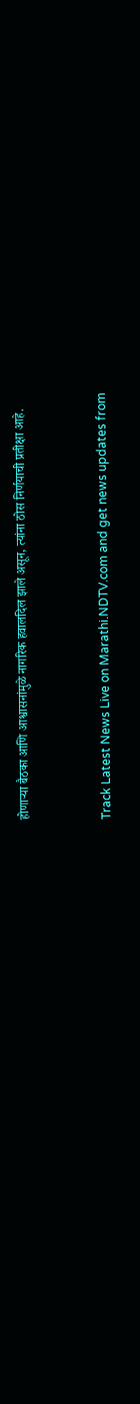होणाऱ्या बैठका आणि आश्वासनांमुळे नागरिक हवालदिल झाले असून, त्यांना ठोस निर्णयाची प्रतीक्षा आहे.


Track Latest News Live on Marathi.NDTV.com and get news updates from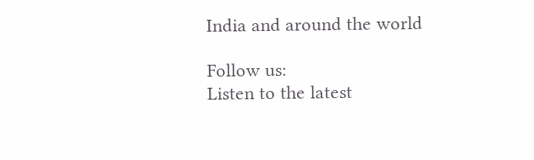India and around the world

Follow us:
Listen to the latest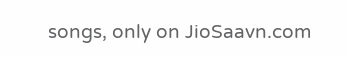songs, only on JioSaavn.com